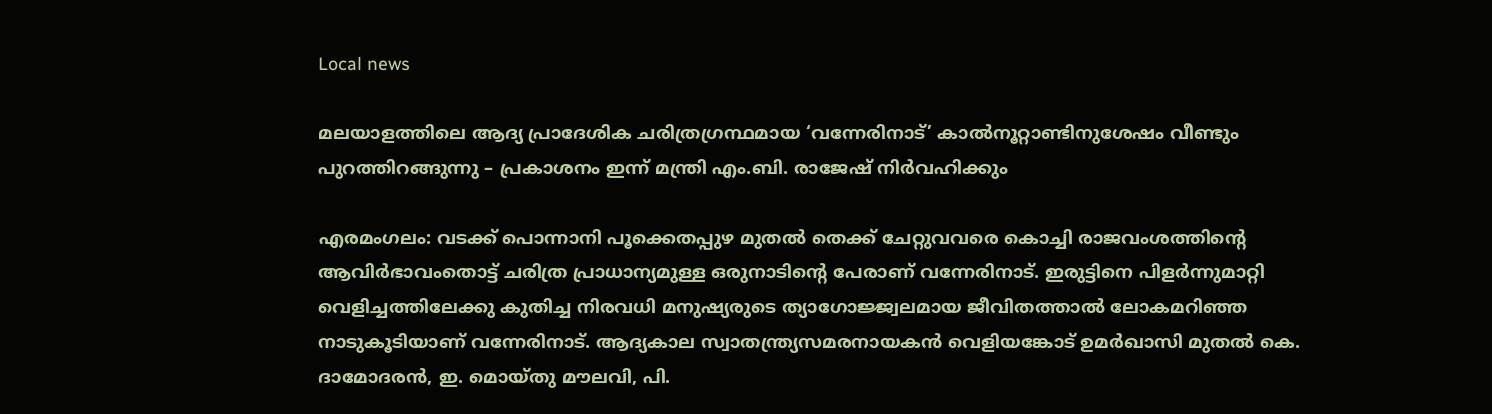Local news

മലയാളത്തിലെ ആദ്യ പ്രാദേശിക ചരിത്രഗ്രന്ഥമായ ‘വന്നേരിനാട്’ കാൽനൂറ്റാണ്ടിനുശേഷം വീണ്ടും പുറത്തിറങ്ങുന്നു – പ്രകാശനം ഇന്ന് മന്ത്രി എം.ബി. രാജേഷ് നിർവഹിക്കും

എരമംഗലം: വടക്ക് പൊന്നാനി പൂക്കെതപ്പുഴ മുതൽ തെക്ക് ചേറ്റുവവരെ കൊച്ചി രാജവംശത്തിന്റെ ആവിർഭാവംതൊട്ട് ചരിത്ര പ്രാധാന്യമുള്ള ഒരുനാടിന്റെ പേരാണ് വന്നേരിനാട്. ഇരുട്ടിനെ പിളർന്നുമാറ്റി വെളിച്ചത്തിലേക്കു കുതിച്ച നിരവധി മനുഷ്യരുടെ ത്യാഗോജ്ജ്വലമായ ജീവിതത്താൽ ലോകമറിഞ്ഞ നാടുകൂടിയാണ് വന്നേരിനാട്‌. ആദ്യകാല സ്വാതന്ത്ര്യസമരനായകൻ വെളിയങ്കോട് ഉമർഖാസി മുതൽ കെ. ദാമോദരൻ, ഇ. മൊയ്‌തു മൗലവി, പി.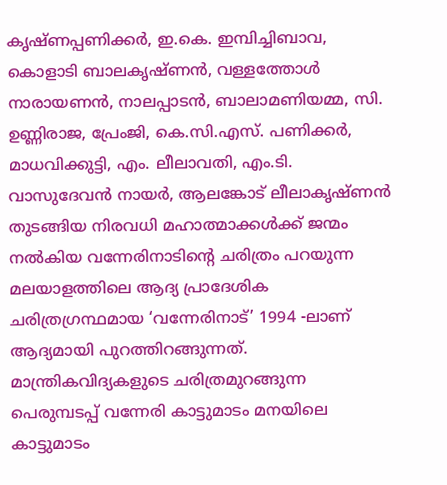കൃഷ്‌ണപ്പണിക്കർ, ഇ.കെ. ഇമ്പിച്ചിബാവ, കൊളാടി ബാലകൃഷ്‌ണൻ, വള്ളത്തോൾ നാരായണൻ, നാലപ്പാടൻ, ബാലാമണിയമ്മ, സി. ഉണ്ണിരാജ, പ്രേംജി, കെ.സി.എസ്. പണിക്കർ, മാധവിക്കുട്ടി, എം. ലീലാവതി, എം.ടി. വാസുദേവൻ നായർ, ആലങ്കോട് ലീലാകൃഷ്‌ണൻ തുടങ്ങിയ നിരവധി മഹാത്മാക്കൾക്ക് ജന്മം നൽകിയ വന്നേരിനാടിന്റെ ചരിത്രം പറയുന്ന മലയാളത്തിലെ ആദ്യ പ്രാദേശിക ചരിത്രഗ്രന്ഥമായ ‘വന്നേരിനാട്’ 1994 -ലാണ് ആദ്യമായി പുറത്തിറങ്ങുന്നത്. മാന്ത്രികവിദ്യകളുടെ ചരിത്രമുറങ്ങുന്ന പെരുമ്പടപ്പ് വന്നേരി കാട്ടുമാടം മനയിലെ കാട്ടുമാടം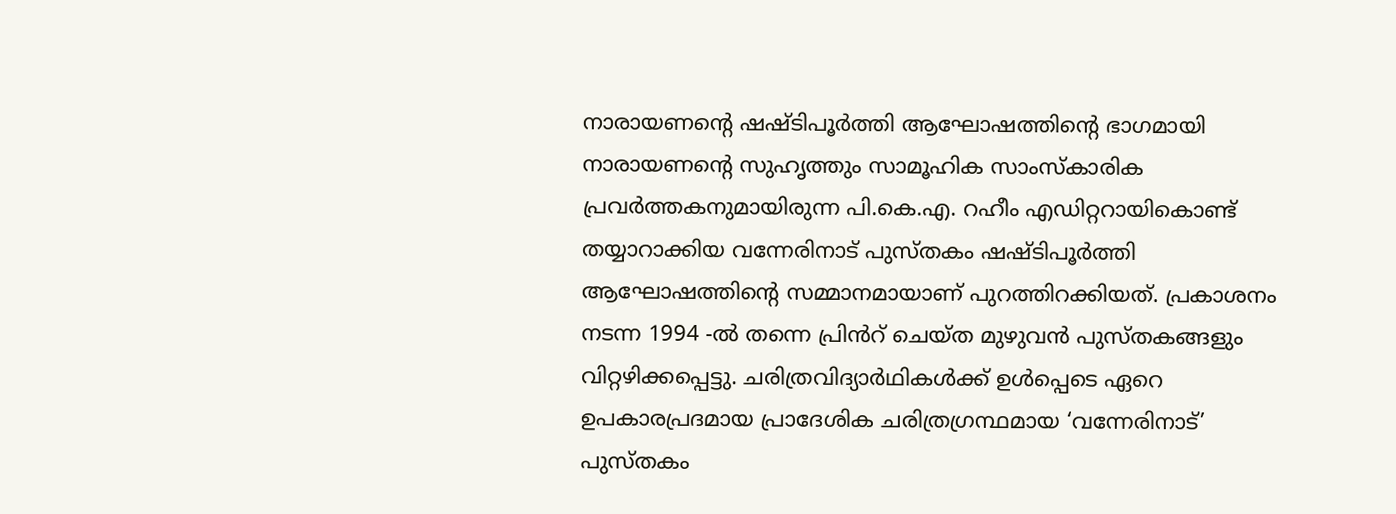നാരായണന്റെ ഷഷ്‌ടിപൂർത്തി ആഘോഷത്തിന്റെ ഭാഗമായി നാരായണന്റെ സുഹൃത്തും സാമൂഹിക സാംസ്‌കാരിക പ്രവർത്തകനുമായിരുന്ന പി.കെ.എ. റഹീം എഡിറ്ററായികൊണ്ട് തയ്യാറാക്കിയ വന്നേരിനാട് പുസ്‌തകം ഷഷ്‌ടിപൂർത്തി ആഘോഷത്തിന്റെ സമ്മാനമായാണ് പുറത്തിറക്കിയത്. പ്രകാശനം നടന്ന 1994 -ൽ തന്നെ പ്രിൻറ് ചെയ്‌ത മുഴുവൻ പുസ്‌തകങ്ങളും വിറ്റഴിക്കപ്പെട്ടു. ചരിത്രവിദ്യാർഥികൾക്ക് ഉൾപ്പെടെ ഏറെ ഉപകാരപ്രദമായ പ്രാദേശിക ചരിത്രഗ്രന്ഥമായ ‘വന്നേരിനാട്’ പുസ്‌തകം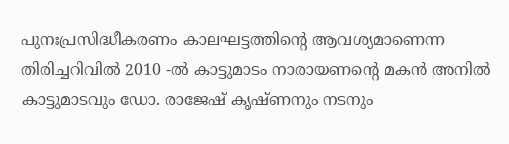പുനഃപ്രസിദ്ധീകരണം കാലഘട്ടത്തിന്റെ ആവശ്യമാണെന്ന തിരിച്ചറിവിൽ 2010 -ൽ കാട്ടുമാടം നാരായണന്റെ മകൻ അനിൽ കാട്ടുമാടവും ഡോ. രാജേഷ് കൃഷ്‌ണനും നടനും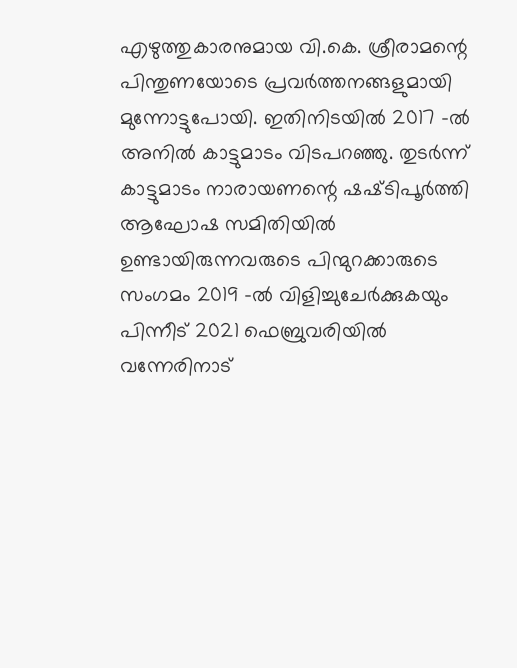എഴുത്തുകാരനുമായ വി.കെ. ശ്രീരാമന്റെ പിന്തുണയോടെ പ്രവർത്തനങ്ങളുമായി മുന്നോട്ടുപോയി. ഇതിനിടയിൽ 2017 -ൽ അനിൽ കാട്ടുമാടം വിടപറഞ്ഞു. തുടർന്ന് കാട്ടുമാടം നാരായണന്റെ ഷഷ്‌ടിപൂർത്തി ആഘോഷ സമിതിയിൽ ഉണ്ടായിരുന്നവരുടെ പിന്മുറക്കാരുടെ സംഗമം 2019 -ൽ വിളിച്ചുചേർക്കുകയും പിന്നീട് 2021 ഫെബ്രുവരിയിൽ വന്നേരിനാട്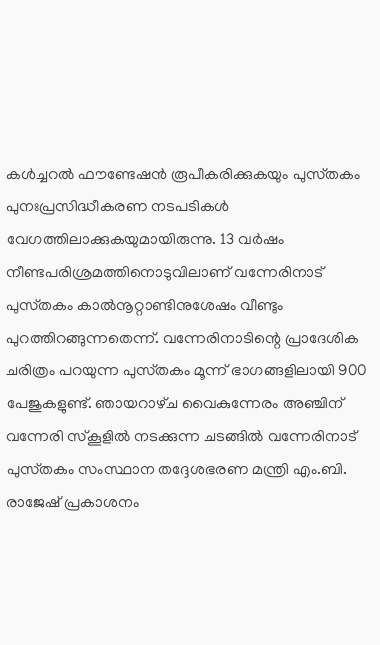കൾച്ചറൽ ഫൗണ്ടേഷൻ രൂപീകരിക്കുകയും പുസ്‌തകം പുനഃപ്രസിദ്ധീകരണ നടപടികൾ വേഗത്തിലാക്കുകയുമായിരുന്നു. 13 വർഷം നീണ്ടപരിശ്രമത്തിനൊടുവിലാണ് വന്നേരിനാട് പുസ്‌തകം കാൽനൂറ്റാണ്ടിനുശേഷം വീണ്ടും പുറത്തിറങ്ങുന്നതെന്ന്. വന്നേരിനാടിന്റെ പ്രാദേശിക ചരിത്രം പറയുന്ന പുസ്‌തകം മൂന്ന് ഭാഗങ്ങളിലായി 900 പേജുകളുണ്ട്. ഞായറാഴ്‌ച വൈകുന്നേരം അഞ്ചിന് വന്നേരി സ്‌കൂളിൽ നടക്കുന്ന ചടങ്ങിൽ വന്നേരിനാട് പുസ്‌തകം സംസ്ഥാന തദ്ദേശഭരണ മന്ത്രി എം.ബി. രാജേഷ് പ്രകാശനം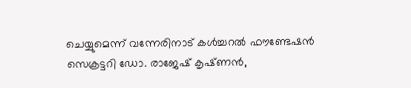ചെയ്യുമെന്ന് വന്നേരിനാട് കൾച്ചറൽ ഫൗണ്ടേഷൻ സെക്രട്ടറി ഡോ. രാജേഷ് കൃഷ്‌ണൻ,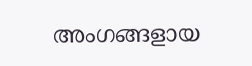അംഗങ്ങളായ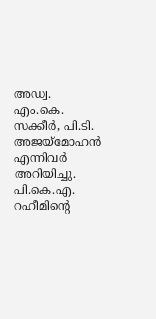അഡ്വ. എം.കെ. സക്കീർ, പി.ടി. അജയ്‌മോഹൻ എന്നിവർ അറിയിച്ചു. പി.കെ.എ. റഹീമിന്റെ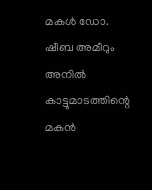മകൾ ഡോ. ഷീബ അമീറും അനിൽ കാട്ടുമാടത്തിന്റെ മകൻ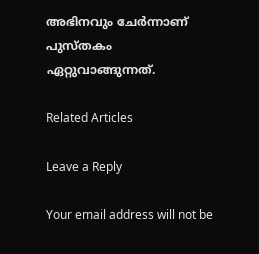അഭിനവും ചേർന്നാണ് പുസ്‌തകം ഏറ്റുവാങ്ങുന്നത്.

Related Articles

Leave a Reply

Your email address will not be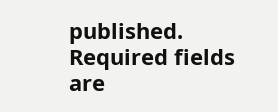published. Required fields are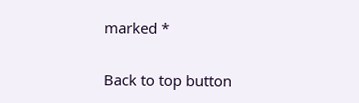marked *

Back to top button